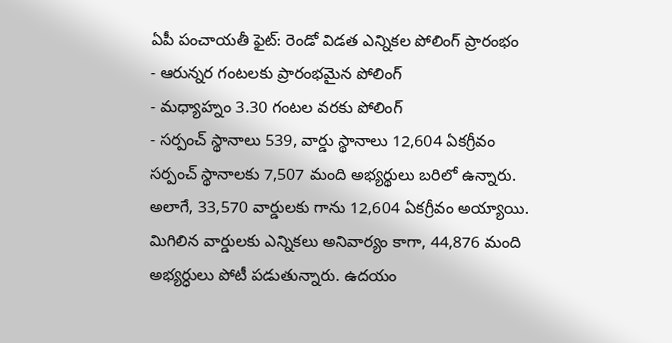ఏపీ పంచాయతీ ఫైట్: రెండో విడత ఎన్నికల పోలింగ్ ప్రారంభం
- ఆరున్నర గంటలకు ప్రారంభమైన పోలింగ్
- మధ్యాహ్నం 3.30 గంటల వరకు పోలింగ్
- సర్పంచ్ స్థానాలు 539, వార్డు స్థానాలు 12,604 ఏకగ్రీవం
సర్పంచ్ స్థానాలకు 7,507 మంది అభ్యర్థులు బరిలో ఉన్నారు. అలాగే, 33,570 వార్డులకు గాను 12,604 ఏకగ్రీవం అయ్యాయి. మిగిలిన వార్డులకు ఎన్నికలు అనివార్యం కాగా, 44,876 మంది అభ్యర్ధులు పోటీ పడుతున్నారు. ఉదయం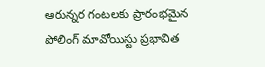ఆరున్నర గంటలకు ప్రారంభమైన పోలింగ్ మావోయిస్టు ప్రభావిత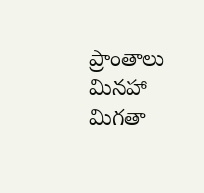ప్రాంతాలు మినహా మిగతా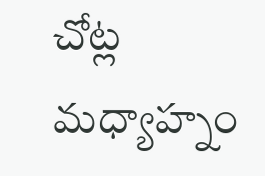చోట్ల మధ్యాహ్నం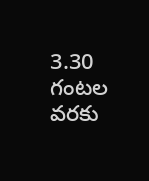3.30 గంటల వరకు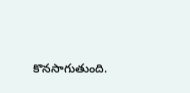కొనసాగుతుంది.